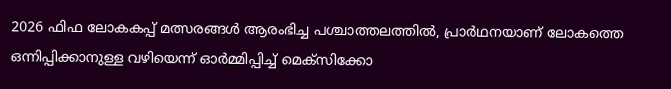2026 ഫിഫ ലോകകപ്പ് മത്സരങ്ങൾ ആരംഭിച്ച പശ്ചാത്തലത്തിൽ, പ്രാർഥനയാണ് ലോകത്തെ ഒന്നിപ്പിക്കാനുള്ള വഴിയെന്ന് ഓർമ്മിപ്പിച്ച് മെക്സിക്കോ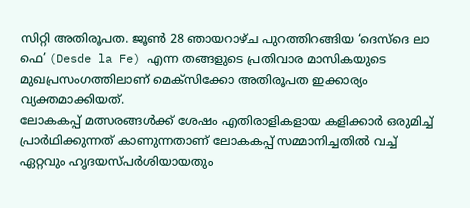സിറ്റി അതിരൂപത. ജൂൺ 28 ഞായറാഴ്ച പുറത്തിറങ്ങിയ ‘ദെസ്ദെ ലാ ഫെ’ (Desde la Fe) എന്ന തങ്ങളുടെ പ്രതിവാര മാസികയുടെ മുഖപ്രസംഗത്തിലാണ് മെക്സിക്കോ അതിരൂപത ഇക്കാര്യം വ്യക്തമാക്കിയത്.
ലോകകപ്പ് മത്സരങ്ങൾക്ക് ശേഷം എതിരാളികളായ കളിക്കാർ ഒരുമിച്ച് പ്രാർഥിക്കുന്നത് കാണുന്നതാണ് ലോകകപ്പ് സമ്മാനിച്ചതിൽ വച്ച് ഏറ്റവും ഹൃദയസ്പർശിയായതും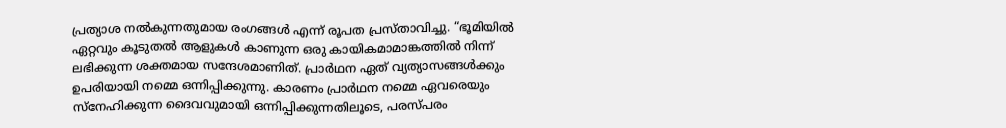പ്രത്യാശ നൽകുന്നതുമായ രംഗങ്ങൾ എന്ന് രൂപത പ്രസ്താവിച്ചു. “ഭൂമിയിൽ ഏറ്റവും കൂടുതൽ ആളുകൾ കാണുന്ന ഒരു കായികമാമാങ്കത്തിൽ നിന്ന് ലഭിക്കുന്ന ശക്തമായ സന്ദേശമാണിത്. പ്രാർഥന ഏത് വ്യത്യാസങ്ങൾക്കും ഉപരിയായി നമ്മെ ഒന്നിപ്പിക്കുന്നു. കാരണം പ്രാർഥന നമ്മെ ഏവരെയും സ്നേഹിക്കുന്ന ദൈവവുമായി ഒന്നിപ്പിക്കുന്നതിലൂടെ, പരസ്പരം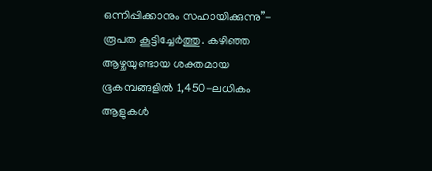ഒന്നിപ്പിക്കാനും സഹായിക്കുന്നു”- രൂപത കൂട്ടിച്ചേർത്തു. കഴിഞ്ഞ ആഴ്ചയുണ്ടായ ശക്തമായ ഭൂകമ്പങ്ങളിൽ 1,450-ലധികം ആളുകൾ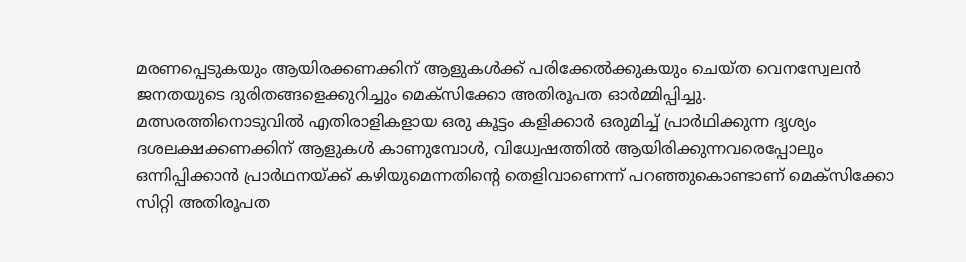മരണപ്പെടുകയും ആയിരക്കണക്കിന് ആളുകൾക്ക് പരിക്കേൽക്കുകയും ചെയ്ത വെനസ്വേലൻ ജനതയുടെ ദുരിതങ്ങളെക്കുറിച്ചും മെക്സിക്കോ അതിരൂപത ഓർമ്മിപ്പിച്ചു.
മത്സരത്തിനൊടുവിൽ എതിരാളികളായ ഒരു കൂട്ടം കളിക്കാർ ഒരുമിച്ച് പ്രാർഥിക്കുന്ന ദൃശ്യം ദശലക്ഷക്കണക്കിന് ആളുകൾ കാണുമ്പോൾ, വിധ്വേഷത്തിൽ ആയിരിക്കുന്നവരെപ്പോലും ഒന്നിപ്പിക്കാൻ പ്രാർഥനയ്ക്ക് കഴിയുമെന്നതിന്റെ തെളിവാണെന്ന് പറഞ്ഞുകൊണ്ടാണ് മെക്സിക്കോ സിറ്റി അതിരൂപത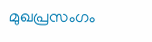മുഖപ്രസംഗം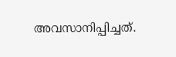അവസാനിപ്പിച്ചത്.